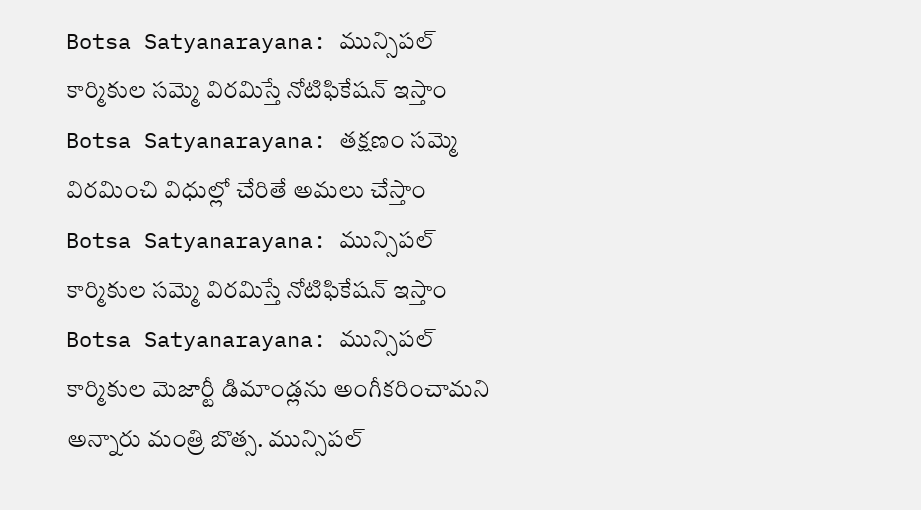Botsa Satyanarayana: మున్సిపల్ కార్మికుల సమ్మె విరమిస్తే నోటిఫికేషన్ ఇస్తాం
Botsa Satyanarayana: తక్షణం సమ్మె విరమించి విధుల్లో చేరితే అమలు చేస్తాం
Botsa Satyanarayana: మున్సిపల్ కార్మికుల సమ్మె విరమిస్తే నోటిఫికేషన్ ఇస్తాం
Botsa Satyanarayana: మున్సిపల్ కార్మికుల మెజార్టీ డిమాండ్లను అంగీకరించామని అన్నారు మంత్రి బొత్స. మున్సిపల్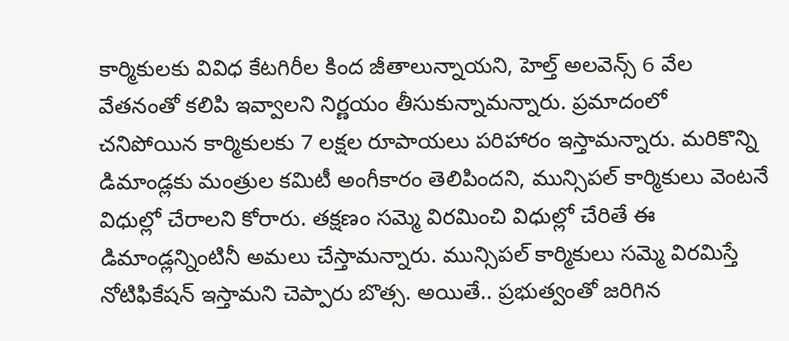కార్మికులకు వివిధ కేటగిరీల కింద జీతాలున్నాయని, హెల్త్ అలవెన్స్ 6 వేల వేతనంతో కలిపి ఇవ్వాలని నిర్ణయం తీసుకున్నామన్నారు. ప్రమాదంలో చనిపోయిన కార్మికులకు 7 లక్షల రూపాయలు పరిహారం ఇస్తామన్నారు. మరికొన్ని డిమాండ్లకు మంత్రుల కమిటీ అంగీకారం తెలిపిందని, మున్సిపల్ కార్మికులు వెంటనే విధుల్లో చేరాలని కోరారు. తక్షణం సమ్మె విరమించి విధుల్లో చేరితే ఈ డిమాండ్లన్నింటినీ అమలు చేస్తామన్నారు. మున్సిపల్ కార్మికులు సమ్మె విరమిస్తే నోటిఫికేషన్ ఇస్తామని చెప్పారు బొత్స. అయితే.. ప్రభుత్వంతో జరిగిన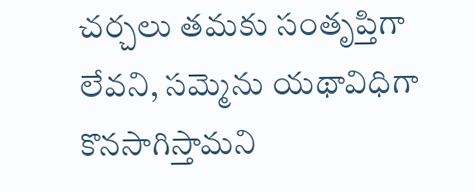చర్చలు తమకు సంతృప్తిగా లేవని, సమ్మెను యథావిధిగా కొనసాగిస్తామని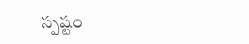స్పష్టం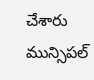చేశారు మున్సిపల్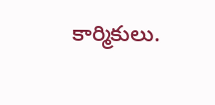కార్మికులు.